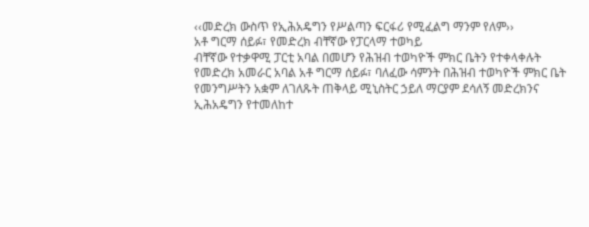‹‹መድረክ ውስጥ የኢሕአዴግን የሥልጣን ፍርፋሪ የሚፈልግ ማንም የለም››
አቶ ግርማ ሰይፉ፣ የመድረክ ብቸኛው የፓርላማ ተወካይ
ብቸኛው የተቃዋሚ ፓርቲ አባል በመሆን የሕዝብ ተወካዮች ምክር ቤትን የተቀላቀሉት የመድረክ አመራር አባል አቶ ግርማ ሰይፉ፣ ባለፈው ሳምንት በሕዝብ ተወካዮች ምክር ቤት የመንግሥትን አቋም ለገለጹት ጠቅላይ ሚኒስትር ኃይለ ማርያም ደሳለኝ መድረክንና ኢሕአዴግን የተመለከተ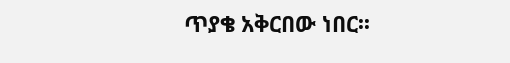ጥያቄ አቅርበው ነበር፡፡